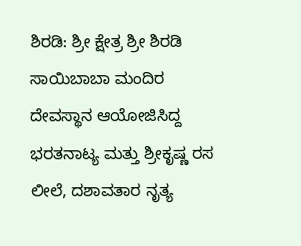ಶಿರಡಿ: ಶ್ರೀ ಕ್ಷೇತ್ರ ಶ್ರೀ ಶಿರಡಿ ಸಾಯಿಬಾಬಾ ಮಂದಿರ ದೇವಸ್ಥಾನ ಆಯೋಜಿಸಿದ್ದ ಭರತನಾಟ್ಯ ಮತ್ತು ಶ್ರೀಕೃಷ್ಣ ರಸ ಲೀಲೆ, ದಶಾವತಾರ ನೃತ್ಯ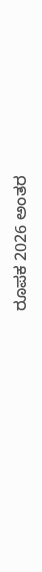ರೂಪಕ 2026 ಅಂತರ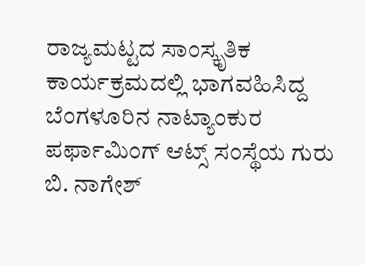ರಾಜ್ಯಮಟ್ಟದ ಸಾಂಸ್ಕೃತಿಕ ಕಾರ್ಯಕ್ರಮದಲ್ಲಿ ಭಾಗವಹಿಸಿದ್ದ ಬೆಂಗಳೂರಿನ ನಾಟ್ಯಾಂಕುರ ಪರ್ಫಾಮಿಂಗ್ ಆಟ್ಸ್ ಸಂಸ್ಥೆಯ ಗುರು ಬಿ. ನಾಗೇಶ್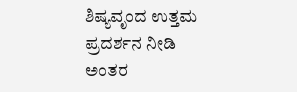ಶಿಷ್ಯವೃಂದ ಉತ್ತಮ ಪ್ರದರ್ಶನ ನೀಡಿ ಅಂತರ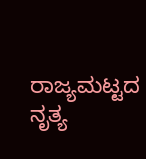ರಾಜ್ಯಮಟ್ಟದ ನೃತ್ಯ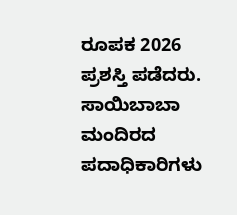ರೂಪಕ 2026 ಪ್ರಶಸ್ತಿ ಪಡೆದರು.
ಸಾಯಿಬಾಬಾ ಮಂದಿರದ ಪದಾಧಿಕಾರಿಗಳು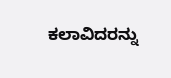ಕಲಾವಿದರನ್ನು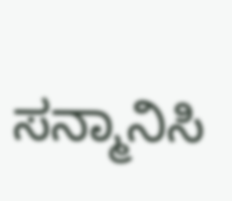ಸನ್ಮಾನಿಸಿ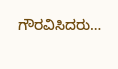ಗೌರವಿಸಿದರು…